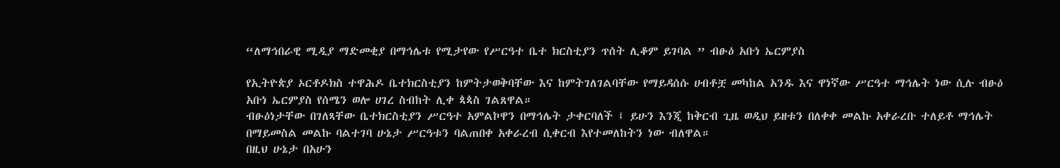“ለማኅበራዊ ሚዲያ ማድመቂያ በማኅሌቱ የሚታየው የሥርዓተ ቤተ ክርስቲያን ጥሰት ሊቆም ይገባል ” ብፁዕ አቡነ ኤርምያስ

የኢትዮጵያ ኦርቶዶክስ ተዋሕዶ ቤተክርስቲያን ከምትታወቅባቸው እና ከምትገለገልባቸው የማይዳሰሱ ሀብቶቿ መካከል አንዱ እና ዋነኛው ሥርዓተ ማኅሌት ነው ሲሉ ብፁዕ አቡነ ኤርምያስ የሰሜን ወሎ ሀገረ ስብከት ሊቀ ጳጳስ ገልጸዋል።
ብፁዕነታቸው በገለጻቸው ቤተክርስቲያን ሥርዓተ አምልኮዋን በማኅሌት ታቀርባለች ፤ ይሁን እንጂ ከቅርብ ጊዜ ወዲህ ይዘቱን በለቀቀ መልኩ አቀራረቡ ተለይቶ ማኅሌት በማይመስል መልኩ ባልተገባ ሁኔታ ሥርዓቱን ባልጠበቀ አቀራረብ ሲቀርብ እየተመለከትን ነው ብለዋል።
በዚህ ሁኔታ በአሁን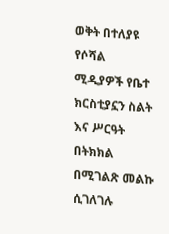ወቅት በተለያዩ የሶሻል ሚዲያዎች የቤተ ክርስቲያኗን ስልት እና ሥርዓት በትክክል በሚገልጽ መልኩ ሲገለገሉ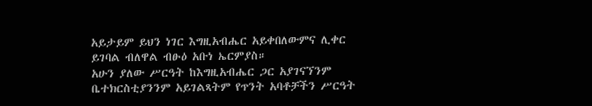አይታይም ይህን ነገር እግዚአብሔር አይቀበለውምና ሊቀር ይገባል ብለዋል ብፁዕ አቡነ ኤርምያስ።
አሁን ያለው ሥርዓት ከእግዚአብሔር ጋር አያገናኘንም ቤተክርስቲያንንም አይገልጻትም የጥንት አባቶቻችን ሥርዓት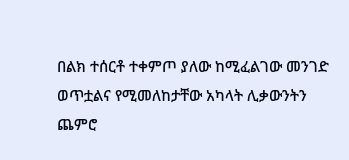በልክ ተሰርቶ ተቀምጦ ያለው ከሚፈልገው መንገድ ወጥቷልና የሚመለከታቸው አካላት ሊቃውንትን ጨምሮ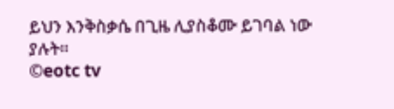ይህን እንቅስቃሴ በጊዜ ሊያስቆሙ ይገባል ነው ያሉት።
©eotc tv